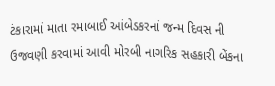ટંકારામાં માતા રમાબાઈ આંબેડકરનાં જન્મ દિવસ ની ઉજવણી કરવામાં આવી મોરબી નાગરિક સહકારી બેંકના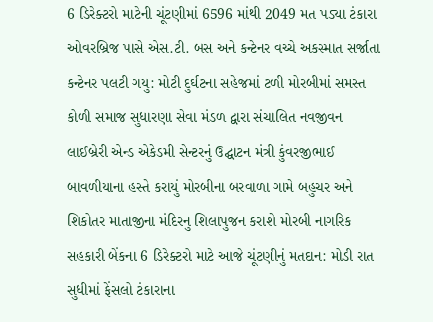6 ડિરેક્ટરો માટેની ચૂંટણીમાં 6596 માંથી 2049 મત પડ્યા ટંકારા ઓવરબ્રિજ પાસે એસ.ટી. બસ અને કન્ટેનર વચ્ચે અકસ્માત સર્જાતા કન્ટેનર પલટી ગયુ: મોટી દુર્ઘટના સહેજમાં ટળી મોરબીમાં સમસ્ત કોળી સમાજ સુધારણા સેવા મંડળ દ્વારા સંચાલિત નવજીવન લાઈબ્રેરી એન્ડ એકેડમી સેન્ટરનું ઉદ્ઘાટન મંત્રી કુંવરજીભાઈ બાવળીયાના હસ્તે કરાયું મોરબીના બરવાળા ગામે બહુચર અને શિકોતર માતાજીના મંદિરનુ શિલાપુજન કરાશે મોરબી નાગરિક સહકારી બેંકના 6 ડિરેક્ટરો માટે આજે ચૂંટણીનું મતદાન: મોડી રાત સુધીમાં ફેંસલો ટંકારાના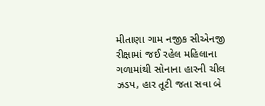મીતાણા ગામ નજીક સીએનજી રીક્ષામાં જઈ રહેલ મહિલાના ગળામાંથી સોનાના હારની ચીલ ઝડપ, હાર તૂટી જતા સવા બે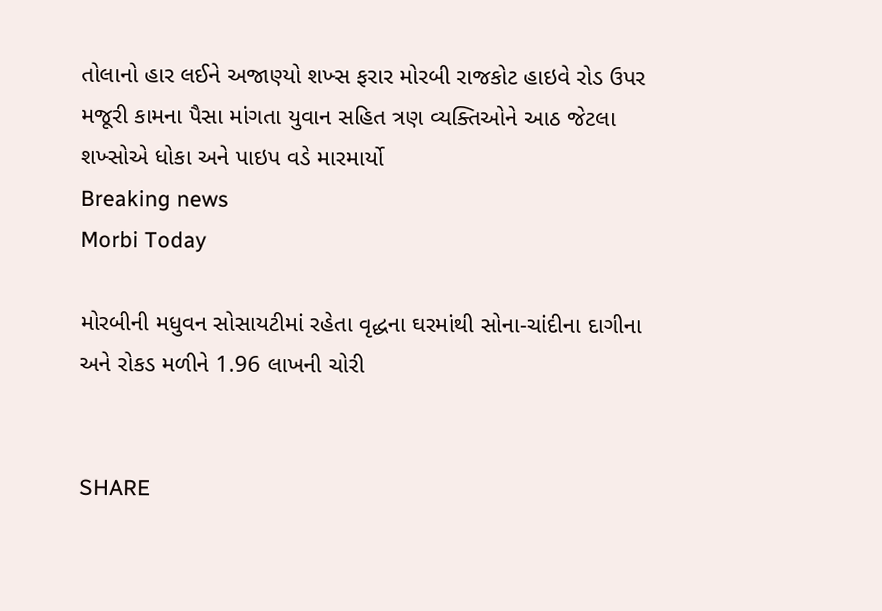તોલાનો હાર લઈને અજાણ્યો શખ્સ ફરાર મોરબી રાજકોટ હાઇવે રોડ ઉપર મજૂરી કામના પૈસા માંગતા યુવાન સહિત ત્રણ વ્યક્તિઓને આઠ જેટલા શખ્સોએ ધોકા અને પાઇપ વડે મારમાર્યો
Breaking news
Morbi Today

મોરબીની મધુવન સોસાયટીમાં રહેતા વૃદ્ધના ઘરમાંથી સોના-ચાંદીના દાગીના અને રોકડ મળીને 1.96 લાખની ચોરી


SHARE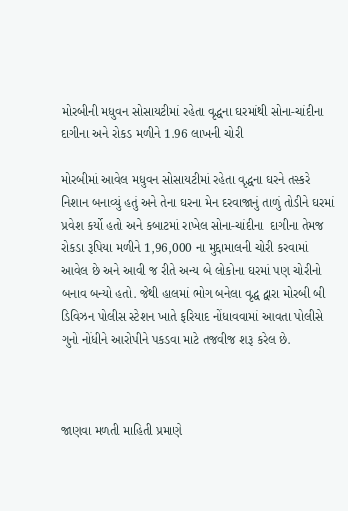મોરબીની મધુવન સોસાયટીમાં રહેતા વૃદ્ધના ઘરમાંથી સોના-ચાંદીના દાગીના અને રોકડ મળીને 1.96 લાખની ચોરી

મોરબીમાં આવેલ મધુવન સોસાયટીમાં રહેતા વૃદ્ધના ઘરને તસ્કરે નિશાન બનાવ્યું હતું અને તેના ઘરના મેન દરવાજાનું તાળું તોડીને ઘરમાં પ્રવેશ કર્યો હતો અને કબાટમાં રાખેલ સોના-ચાંદીના  દાગીના તેમજ રોકડા રૂપિયા મળીને 1,96,000 ના મુદ્દામાલની ચોરી કરવામાં આવેલ છે અને આવી જ રીતે અન્ય બે લોકોના ઘરમાં પણ ચોરીનો બનાવ બન્યો હતો. જેથી હાલમાં ભોગ બનેલા વૃદ્ધ દ્વારા મોરબી બી ડિવિઝન પોલીસ સ્ટેશન ખાતે ફરિયાદ નોંધાવવામાં આવતા પોલીસે ગુનો નોંધીને આરોપીને પકડવા માટે તજવીજ શરૂ કરેલ છે.



જાણવા મળતી માહિતી પ્રમાણે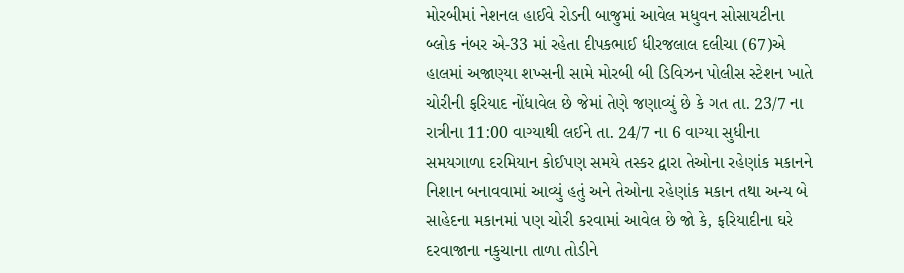મોરબીમાં નેશનલ હાઈવે રોડની બાજુમાં આવેલ મધુવન સોસાયટીના બ્લોક નંબર એ-33 માં રહેતા દીપકભાઈ ધીરજલાલ દલીચા (67)એ હાલમાં અજાણ્યા શખ્સની સામે મોરબી બી ડિવિઝન પોલીસ સ્ટેશન ખાતે ચોરીની ફરિયાદ નોંધાવેલ છે જેમાં તેણે જણાવ્યું છે કે ગત તા. 23/7 ના રાત્રીના 11:00 વાગ્યાથી લઈને તા. 24/7 ના 6 વાગ્યા સુધીના સમયગાળા દરમિયાન કોઈપણ સમયે તસ્કર દ્વારા તેઓના રહેણાંક મકાનને નિશાન બનાવવામાં આવ્યું હતું અને તેઓના રહેણાંક મકાન તથા અન્ય બે સાહેદના મકાનમાં પણ ચોરી કરવામાં આવેલ છે જો કે, ફરિયાદીના ઘરે દરવાજાના નકુચાના તાળા તોડીને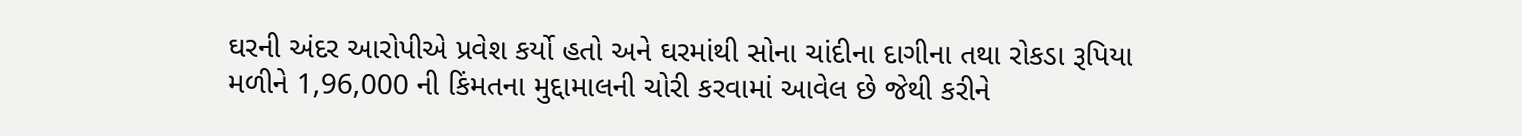ઘરની અંદર આરોપીએ પ્રવેશ કર્યો હતો અને ઘરમાંથી સોના ચાંદીના દાગીના તથા રોકડા રૂપિયા મળીને 1,96,000 ની કિંમતના મુદ્દામાલની ચોરી કરવામાં આવેલ છે જેથી કરીને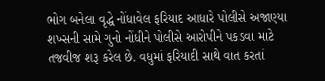ભોગ બનેલા વૃદ્ધે નોંધાવેલ ફરિયાદ આધારે પોલીસે અજાણ્યા શખ્સની સામે ગુનો નોંધીને પોલીસે આરોપીને પકડવા માટે તજવીજ શરૂ કરેલ છે. વધુમાં ફરિયાદી સાથે વાત કરતાં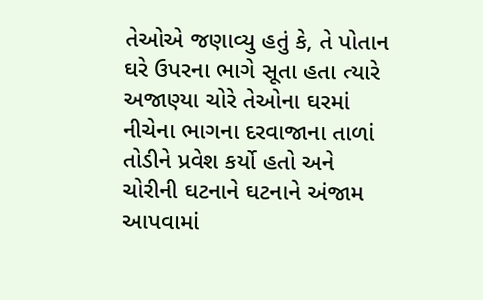તેઓએ જણાવ્યુ હતું કે, તે પોતાન ઘરે ઉપરના ભાગે સૂતા હતા ત્યારે અજાણ્યા ચોરે તેઓના ઘરમાં નીચેના ભાગના દરવાજાના તાળાં તોડીને પ્રવેશ કર્યો હતો અને ચોરીની ઘટનાને ઘટનાને અંજામ આપવામાં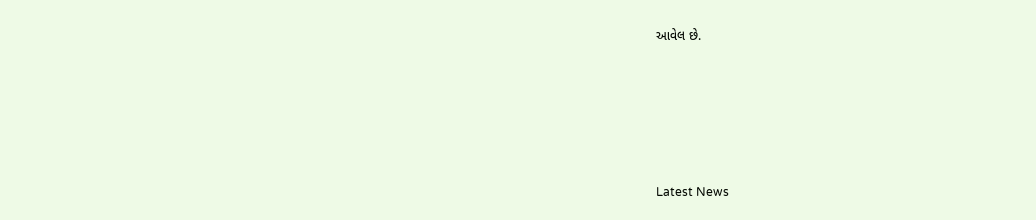આવેલ છે.






Latest News